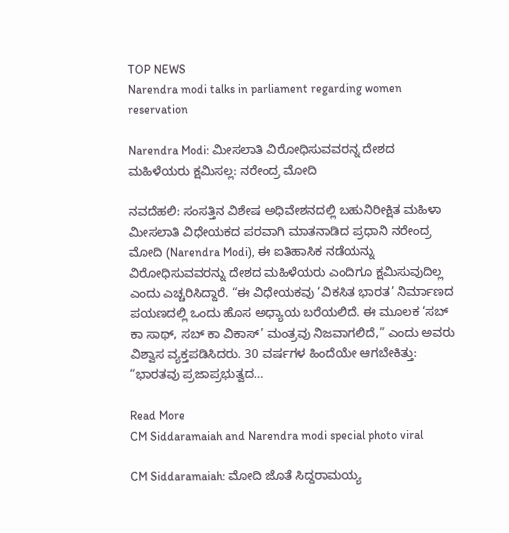TOP NEWS
Narendra modi talks in parliament regarding women reservation

Narendra Modi: ಮೀಸಲಾತಿ ವಿರೋಧಿಸುವವರನ್ನ ದೇಶದ ಮಹಿಳೆಯರು ಕ್ಷಮಿಸಲ್ಲ: ನರೇಂದ್ರ ಮೋದಿ

ನವದೆಹಲಿ: ಸಂಸತ್ತಿನ ವಿಶೇಷ ಅಧಿವೇಶನದಲ್ಲಿ ಬಹುನಿರೀಕ್ಷಿತ ಮಹಿಳಾ ಮೀಸಲಾತಿ ವಿಧೇಯಕದ ಪರವಾಗಿ ಮಾತನಾಡಿದ ಪ್ರಧಾನಿ ನರೇಂದ್ರ ಮೋದಿ (Narendra Modi), ಈ ಐತಿಹಾಸಿಕ ನಡೆಯನ್ನು ವಿರೋಧಿಸುವವರನ್ನು ದೇಶದ ಮಹಿಳೆಯರು ಎಂದಿಗೂ ಕ್ಷಮಿಸುವುದಿಲ್ಲ ಎಂದು ಎಚ್ಚರಿಸಿದ್ದಾರೆ. “ಈ ವಿಧೇಯಕವು ‘ವಿಕಸಿತ ಭಾರತ’ ನಿರ್ಮಾಣದ ಪಯಣದಲ್ಲಿ ಒಂದು ಹೊಸ ಅಧ್ಯಾಯ ಬರೆಯಲಿದೆ. ಈ ಮೂಲಕ ‘ಸಬ್ ಕಾ ಸಾಥ್, ಸಬ್ ಕಾ ವಿಕಾಸ್’ ಮಂತ್ರವು ನಿಜವಾಗಲಿದೆ,” ಎಂದು ಅವರು ವಿಶ್ವಾಸ ವ್ಯಕ್ತಪಡಿಸಿದರು. 30 ವರ್ಷಗಳ ಹಿಂದೆಯೇ ಆಗಬೇಕಿತ್ತು: “ಭಾರತವು ಪ್ರಜಾಪ್ರಭುತ್ವದ…

Read More
CM Siddaramaiah and Narendra modi special photo viral

CM Siddaramaiah: ಮೋದಿ ಜೊತೆ ಸಿದ್ದರಾಮಯ್ಯ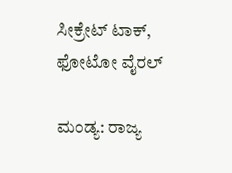ಸೀಕ್ರೇಟ್‌ ಟಾಕ್‌, ಫೋಟೋ ವೈರಲ್

ಮಂಡ್ಯ: ರಾಜ್ಯ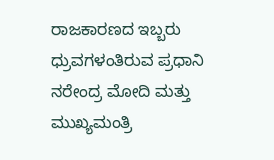ರಾಜಕಾರಣದ ಇಬ್ಬರು ಧ್ರುವಗಳಂತಿರುವ ಪ್ರಧಾನಿ ನರೇಂದ್ರ ಮೋದಿ ಮತ್ತು ಮುಖ್ಯಮಂತ್ರಿ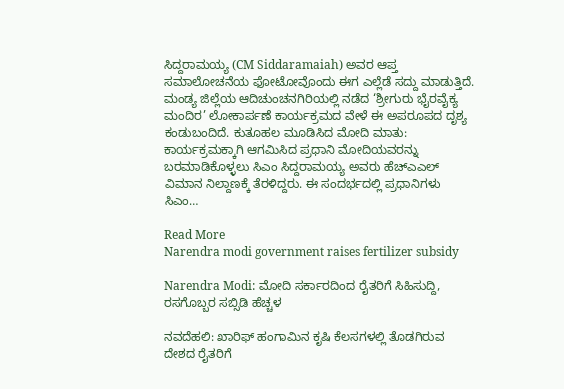ಸಿದ್ದರಾಮಯ್ಯ (CM Siddaramaiah) ಅವರ ಆಪ್ತ ಸಮಾಲೋಚನೆಯ ಫೋಟೋವೊಂದು ಈಗ ಎಲ್ಲೆಡೆ ಸದ್ದು ಮಾಡುತ್ತಿದೆ. ಮಂಡ್ಯ ಜಿಲ್ಲೆಯ ಆದಿಚುಂಚನಗಿರಿಯಲ್ಲಿ ನಡೆದ ‘ಶ್ರೀಗುರು ಭೈರವೈಕ್ಯ ಮಂದಿರ’ ಲೋಕಾರ್ಪಣೆ ಕಾರ್ಯಕ್ರಮದ ವೇಳೆ ಈ ಅಪರೂಪದ ದೃಶ್ಯ ಕಂಡುಬಂದಿದೆ. ಕುತೂಹಲ ಮೂಡಿಸಿದ ಮೋದಿ ಮಾತು: ಕಾರ್ಯಕ್ರಮಕ್ಕಾಗಿ ಆಗಮಿಸಿದ ಪ್ರಧಾನಿ ಮೋದಿಯವರನ್ನು ಬರಮಾಡಿಕೊಳ್ಳಲು ಸಿಎಂ ಸಿದ್ದರಾಮಯ್ಯ ಅವರು ಹೆಚ್‌ಎಎಲ್ ವಿಮಾನ ನಿಲ್ದಾಣಕ್ಕೆ ತೆರಳಿದ್ದರು. ಈ ಸಂದರ್ಭದಲ್ಲಿ ಪ್ರಧಾನಿಗಳು ಸಿಎಂ…

Read More
Narendra modi government raises fertilizer subsidy

Narendra Modi: ಮೋದಿ ಸರ್ಕಾರದಿಂದ ರೈತರಿಗೆ ಸಿಹಿಸುದ್ದಿ, ರಸಗೊಬ್ಬರ ಸಬ್ಸಿಡಿ ಹೆಚ್ಚಳ

ನವದೆಹಲಿ: ಖಾರಿಫ್ ಹಂಗಾಮಿನ ಕೃಷಿ ಕೆಲಸಗಳಲ್ಲಿ ತೊಡಗಿರುವ ದೇಶದ ರೈತರಿಗೆ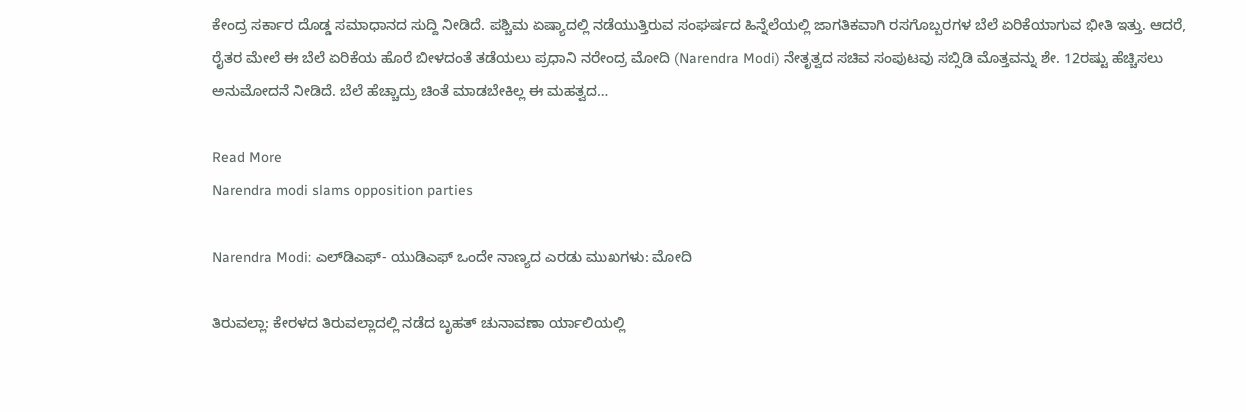ಕೇಂದ್ರ ಸರ್ಕಾರ ದೊಡ್ಡ ಸಮಾಧಾನದ ಸುದ್ದಿ ನೀಡಿದೆ. ಪಶ್ಚಿಮ ಏಷ್ಯಾದಲ್ಲಿ ನಡೆಯುತ್ತಿರುವ ಸಂಘರ್ಷದ ಹಿನ್ನೆಲೆಯಲ್ಲಿ ಜಾಗತಿಕವಾಗಿ ರಸಗೊಬ್ಬರಗಳ ಬೆಲೆ ಏರಿಕೆಯಾಗುವ ಭೀತಿ ಇತ್ತು. ಆದರೆ, ರೈತರ ಮೇಲೆ ಈ ಬೆಲೆ ಏರಿಕೆಯ ಹೊರೆ ಬೀಳದಂತೆ ತಡೆಯಲು ಪ್ರಧಾನಿ ನರೇಂದ್ರ ಮೋದಿ (Narendra Modi) ನೇತೃತ್ವದ ಸಚಿವ ಸಂಪುಟವು ಸಬ್ಸಿಡಿ ಮೊತ್ತವನ್ನು ಶೇ. 12ರಷ್ಟು ಹೆಚ್ಚಿಸಲು ಅನುಮೋದನೆ ನೀಡಿದೆ. ಬೆಲೆ ಹೆಚ್ಚಾದ್ರು ಚಿಂತೆ ಮಾಡಬೇಕಿಲ್ಲ ಈ ಮಹತ್ವದ…

Read More
Narendra modi slams opposition parties

Narendra Modi: ಎಲ್‌ಡಿಎಫ್- ಯುಡಿಎಫ್ ಒಂದೇ ನಾಣ್ಯದ ಎರಡು ಮುಖಗಳು: ಮೋದಿ

ತಿರುವಲ್ಲಾ: ಕೇರಳದ ತಿರುವಲ್ಲಾದಲ್ಲಿ ನಡೆದ ಬೃಹತ್ ಚುನಾವಣಾ ರ್ಯಾಲಿಯಲ್ಲಿ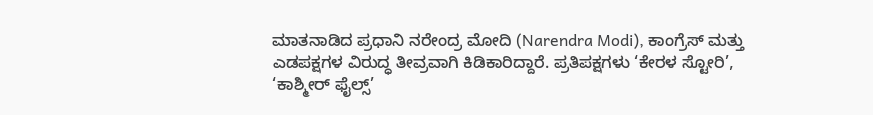ಮಾತನಾಡಿದ ಪ್ರಧಾನಿ ನರೇಂದ್ರ ಮೋದಿ (Narendra Modi), ಕಾಂಗ್ರೆಸ್ ಮತ್ತು ಎಡಪಕ್ಷಗಳ ವಿರುದ್ಧ ತೀವ್ರವಾಗಿ ಕಿಡಿಕಾರಿದ್ದಾರೆ. ಪ್ರತಿಪಕ್ಷಗಳು ‘ಕೇರಳ ಸ್ಟೋರಿ’, ‘ಕಾಶ್ಮೀರ್ ಫೈಲ್ಸ್’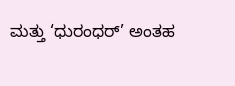ಮತ್ತು ‘ಧುರಂಧರ್’ ಅಂತಹ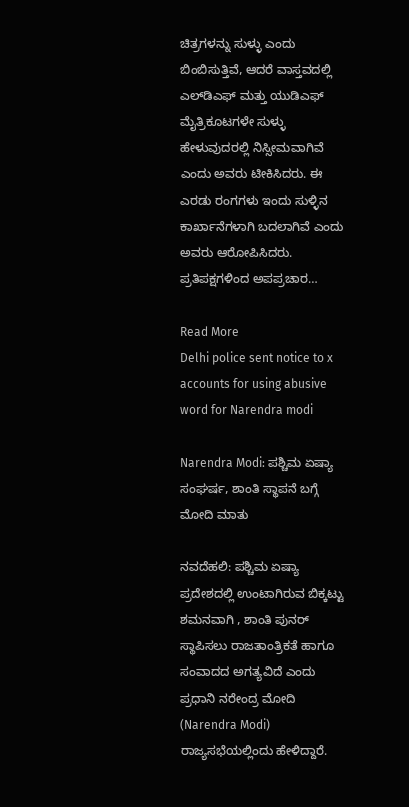ಚಿತ್ರಗಳನ್ನು ಸುಳ್ಳು ಎಂದು ಬಿಂಬಿಸುತ್ತಿವೆ, ಆದರೆ ವಾಸ್ತವದಲ್ಲಿ ಎಲ್‌ಡಿಎಫ್ ಮತ್ತು ಯುಡಿಎಫ್ ಮೈತ್ರಿಕೂಟಗಳೇ ಸುಳ್ಳು ಹೇಳುವುದರಲ್ಲಿ ನಿಸ್ಸೀಮವಾಗಿವೆ ಎಂದು ಅವರು ಟೀಕಿಸಿದರು. ಈ ಎರಡು ರಂಗಗಳು ಇಂದು ಸುಳ್ಳಿನ ಕಾರ್ಖಾನೆಗಳಾಗಿ ಬದಲಾಗಿವೆ ಎಂದು ಅವರು ಆರೋಪಿಸಿದರು. ಪ್ರತಿಪಕ್ಷಗಳಿಂದ ಅಪಪ್ರಚಾರ…

Read More
Delhi police sent notice to x accounts for using abusive word for Narendra modi

Narendra Modi: ಪಶ್ಚಿಮ ಏಷ್ಯಾ ಸಂಘರ್ಷ, ಶಾಂತಿ ಸ್ಥಾಪನೆ ಬಗ್ಗೆ ಮೋದಿ ಮಾತು

ನವದೆಹಲಿ: ಪಶ್ಚಿಮ ಏಷ್ಯಾ ಪ್ರದೇಶದಲ್ಲಿ ಉಂಟಾಗಿರುವ ಬಿಕ್ಕಟ್ಟು ಶಮನವಾಗಿ , ಶಾಂತಿ ಪುನರ್ ಸ್ಥಾಪಿಸಲು ರಾಜತಾಂತ್ರಿಕತೆ ಹಾಗೂ ಸಂವಾದದ ಅಗತ್ಯವಿದೆ ಎಂದು ಪ್ರಧಾನಿ ನರೇಂದ್ರ ಮೋದಿ (Narendra Modi) ರಾಜ್ಯಸಭೆಯಲ್ಲಿಂದು ಹೇಳಿದ್ದಾರೆ.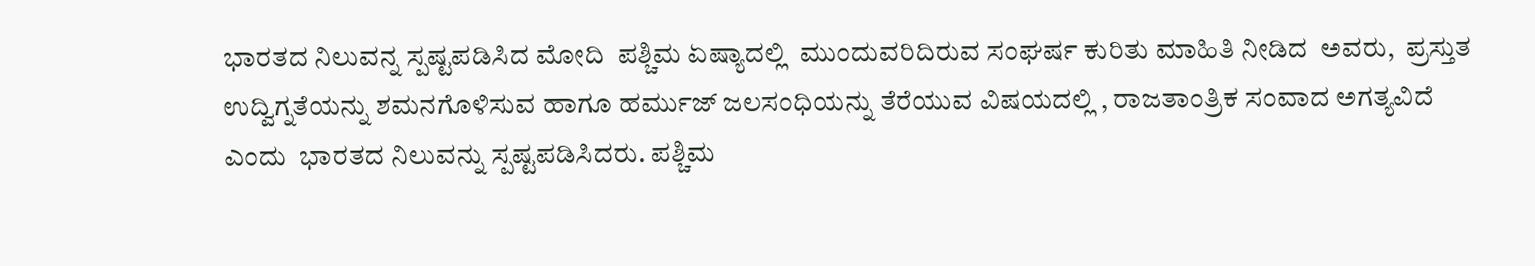ಭಾರತದ ನಿಲುವನ್ನ ಸ್ಪಷ್ಟಪಡಿಸಿದ ಮೋದಿ  ಪಶ್ಚಿಮ ಏಷ್ಯಾದಲ್ಲಿ  ಮುಂದುವರಿದಿರುವ ಸಂಘರ್ಷ ಕುರಿತು ಮಾಹಿತಿ ನೀಡಿದ  ಅವರು,  ಪ್ರಸ್ತುತ ಉದ್ವಿಗ್ನತೆಯನ್ನು ಶಮನಗೊಳಿಸುವ ಹಾಗೂ ಹರ್ಮುಜ್ ಜಲಸಂಧಿಯನ್ನು ತೆರೆಯುವ ವಿಷಯದಲ್ಲಿ , ರಾಜತಾಂತ್ರಿಕ ಸಂವಾದ ಅಗತ್ಯವಿದೆ ಎಂದು  ಭಾರತದ ನಿಲುವನ್ನು ಸ್ಪಷ್ಟಪಡಿಸಿದರು. ಪಶ್ಚಿಮ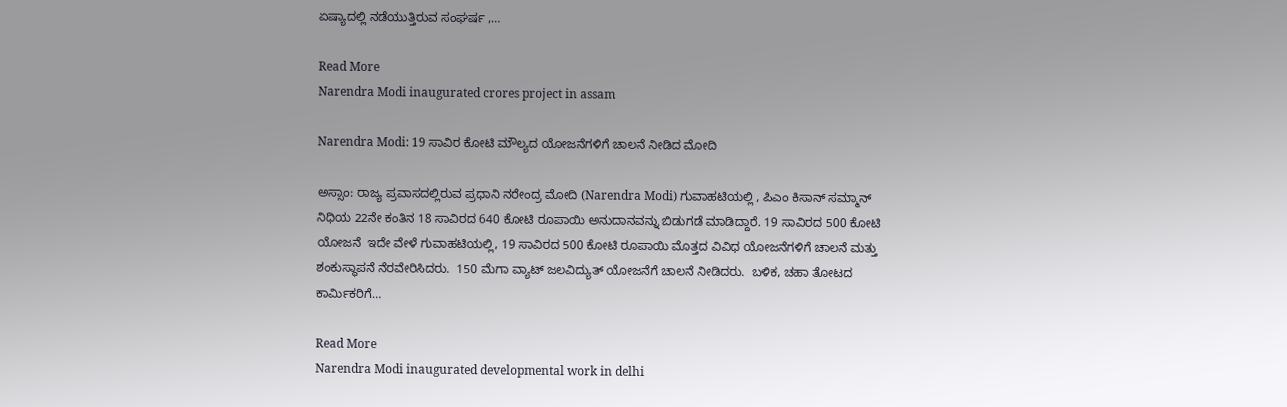ಏಷ್ಯಾದಲ್ಲಿ ನಡೆಯುತ್ತಿರುವ ಸಂಘರ್ಷ ,…

Read More
Narendra Modi inaugurated crores project in assam

Narendra Modi: 19 ಸಾವಿರ ಕೋಟಿ ಮೌಲ್ಯದ ಯೋಜನೆಗಳಿಗೆ ಚಾಲನೆ ನೀಡಿದ ಮೋದಿ

ಅಸ್ಸಾಂ: ರಾಜ್ಯ ಪ್ರವಾಸದಲ್ಲಿರುವ ಪ್ರಧಾನಿ ನರೇಂದ್ರ ಮೋದಿ (Narendra Modi) ಗುವಾಹಟಿಯಲ್ಲಿ , ಪಿಎಂ ಕಿಸಾನ್ ಸಮ್ಮಾನ್ ನಿಧಿಯ 22ನೇ ಕಂತಿನ 18 ಸಾವಿರದ 640 ಕೋಟಿ ರೂಪಾಯಿ ಅನುದಾನವನ್ನು ಬಿಡುಗಡೆ ಮಾಡಿದ್ದಾರೆ. 19 ಸಾವಿರದ 500 ಕೋಟಿ ಯೋಜನೆ  ಇದೇ ವೇಳೆ ಗುವಾಹಟಿಯಲ್ಲಿ, 19 ಸಾವಿರದ 500 ಕೋಟಿ ರೂಪಾಯಿ ಮೊತ್ತದ ವಿವಿಧ ಯೋಜನೆಗಳಿಗೆ ಚಾಲನೆ ಮತ್ತು ಶಂಕುಸ್ಥಾಪನೆ ನೆರವೇರಿಸಿದರು.  150 ಮೆಗಾ ವ್ಯಾಟ್ ಜಲವಿದ್ಯುತ್ ಯೋಜನೆಗೆ ಚಾಲನೆ ನೀಡಿದರು.  ಬಳಿಕ, ಚಹಾ ತೋಟದ ಕಾರ್ಮಿಕರಿಗೆ…

Read More
Narendra Modi inaugurated developmental work in delhi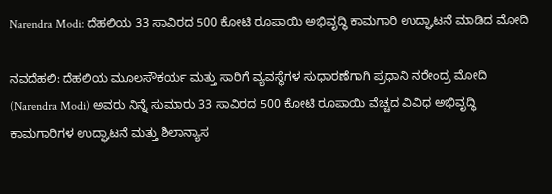Narendra Modi: ದೆಹಲಿಯ 33 ಸಾವಿರದ 500 ಕೋಟಿ ರೂಪಾಯಿ ಅಭಿವೃದ್ಧಿ ಕಾಮಗಾರಿ ಉದ್ಘಾಟನೆ ಮಾಡಿದ ಮೋದಿ

ನವದೆಹಲಿ: ದೆಹಲಿಯ ಮೂಲಸೌಕರ್ಯ ಮತ್ತು ಸಾರಿಗೆ ವ್ಯವಸ್ಥೆಗಳ ಸುಧಾರಣೆಗಾಗಿ ಪ್ರಧಾನಿ ನರೇಂದ್ರ ಮೋದಿ (Narendra Modi) ಅವರು ನಿನ್ನೆ ಸುಮಾರು 33 ಸಾವಿರದ 500 ಕೋಟಿ ರೂಪಾಯಿ ವೆಚ್ಚದ ವಿವಿಧ ಅಭಿವೃದ್ಧಿ ಕಾಮಗಾರಿಗಳ ಉದ್ಘಾಟನೆ ಮತ್ತು ಶಿಲಾನ್ಯಾಸ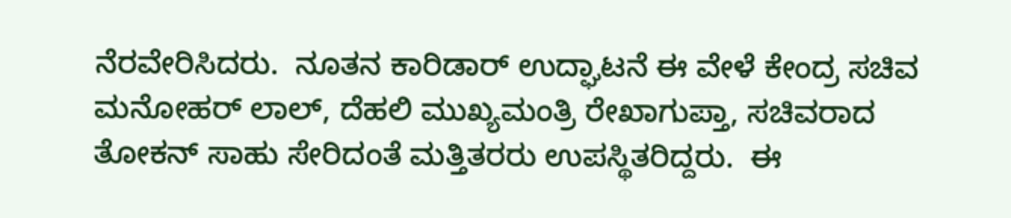ನೆರವೇರಿಸಿದರು.  ನೂತನ ಕಾರಿಡಾರ್ ಉದ್ಘಾಟನೆ ಈ ವೇಳೆ ಕೇಂದ್ರ ಸಚಿವ ಮನೋಹರ್ ಲಾಲ್, ದೆಹಲಿ ಮುಖ್ಯಮಂತ್ರಿ ರೇಖಾಗುಪ್ತಾ, ಸಚಿವರಾದ ತೋಕನ್ ಸಾಹು ಸೇರಿದಂತೆ ಮತ್ತಿತರರು ಉಪಸ್ಥಿತರಿದ್ದರು.  ಈ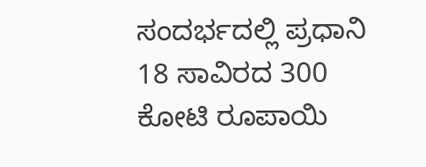ಸಂದರ್ಭದಲ್ಲಿ ಪ್ರಧಾನಿ 18 ಸಾವಿರದ 300 ಕೋಟಿ ರೂಪಾಯಿ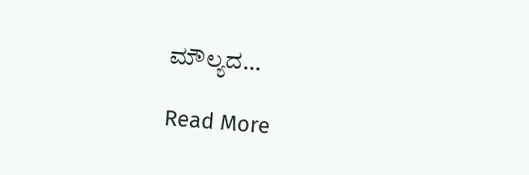ಮೌಲ್ಯದ…

Read More